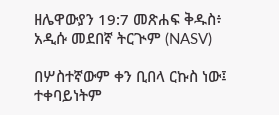ዘሌዋውያን 19:7 መጽሐፍ ቅዱስ፥ አዲሱ መደበኛ ትርጒም (NASV)

በሦስተኛውም ቀን ቢበላ ርኩስ ነው፤ ተቀባይነትም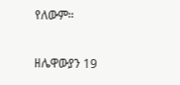የለውም።

ዘሌዋውያን 19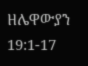ዘሌዋውያን 19:1-17